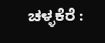ಚಳ್ಳಕೆರೆ :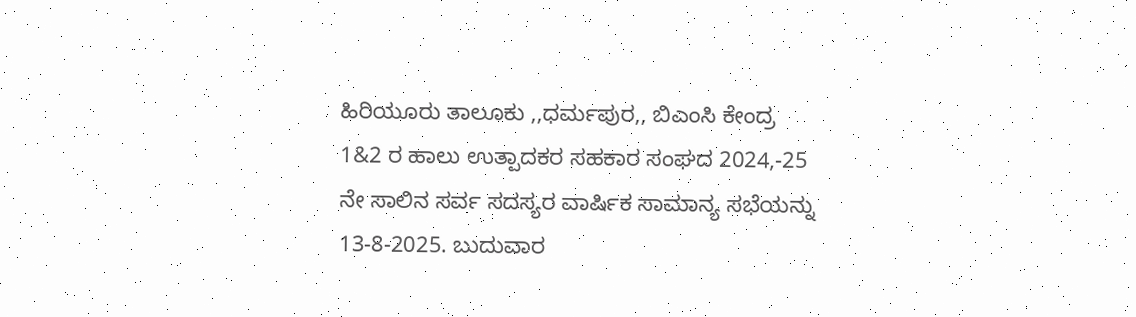ಹಿರಿಯೂರು ತಾಲೂಕು ,,ಧರ್ಮಪುರ,, ಬಿಎಂಸಿ ಕೇಂದ್ರ 1&2 ರ ಹಾಲು ಉತ್ಪಾದಕರ ಸಹಕಾರ ಸಂಘದ 2024,-25 ನೇ ಸಾಲಿನ ಸರ್ವ ಸದಸ್ಯರ ವಾರ್ಷಿಕ ಸಾಮಾನ್ಯ ಸಭೆಯನ್ನು 13-8-2025. ಬುದುವಾರ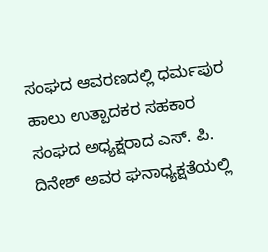ಸಂಘದ ಆವರಣದಲ್ಲಿ ಧರ್ಮಪುರ ಹಾಲು ಉತ್ಪಾದಕರ ಸಹಕಾರ ಸಂಘದ ಅಧ್ಯಕ್ಷರಾದ ಎಸ್. ಪಿ. ದಿನೇಶ್ ಅವರ ಘನಾಧ್ಯಕ್ಷತೆಯಲ್ಲಿ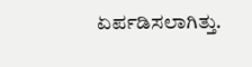ಏರ್ಪಡಿಸಲಾಗಿತ್ತು.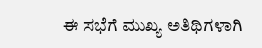ಈ ಸಭೆಗೆ ಮುಖ್ಯ ಅತಿಥಿಗಳಾಗಿ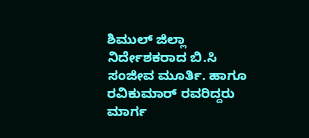ಶಿಮುಲ್ ಜಿಲ್ಲಾ ನಿರ್ದೇಶಕರಾದ ಬಿ.ಸಿ ಸಂಜೀವ ಮೂರ್ತಿ. ಹಾಗೂ ರವಿಕುಮಾರ್ ರವರಿದ್ದರು ಮಾರ್ಗ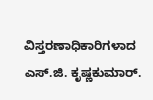ವಿಸ್ತರಣಾಧಿಕಾರಿಗಳಾದ ಎಸ್.ಜಿ. ಕೃಷ್ಣಕುಮಾರ್.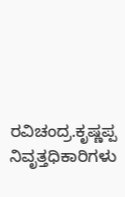ರವಿಚಂದ್ರ.ಕೃಷ್ಣಪ್ಪ ನಿವೃತ್ತಧಿಕಾರಿಗಳು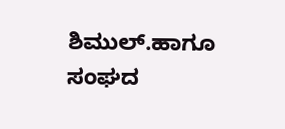ಶಿಮುಲ್.ಹಾಗೂ ಸಂಘದ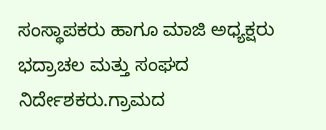ಸಂಸ್ಥಾಪಕರು ಹಾಗೂ ಮಾಜಿ ಅಧ್ಯಕ್ಷರು ಭದ್ರಾಚಲ ಮತ್ತು ಸಂಘದ ನಿರ್ದೇಶಕರು.ಗ್ರಾಮದ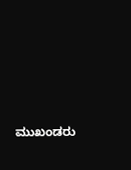ಮುಖಂಡರು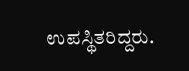ಉಪಸ್ಥಿತರಿದ್ದರು.